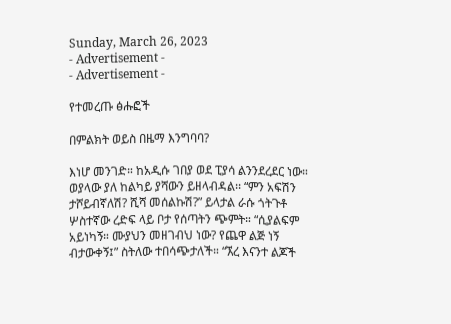Sunday, March 26, 2023
- Advertisement -
- Advertisement -

የተመረጡ ፅሑፎች

በምልክት ወይስ በዜማ እንግባባ?

እነሆ መንገድ። ከአዲሱ ገበያ ወደ ፒያሳ ልንንደረደር ነው። ወያላው ያለ ከልካይ ያሻውን ይዘላብዳል፡፡ “ምን አፍሽን ታሾይብኛለሽ? ሺሻ መሰልኩሽ?” ይላታል ራሱ ጎትጉቶ ሦስተኛው ረድፍ ላይ ቦታ የሰጣትን ጭምት። “ሲያልፍም አይነካኝ። ሙያህን መዘገብህ ነው? የጨዋ ልጅ ነኝ ብታውቀኝ፤” ስትለው ተበሳጭታለች። “ኧረ እናንተ ልጆች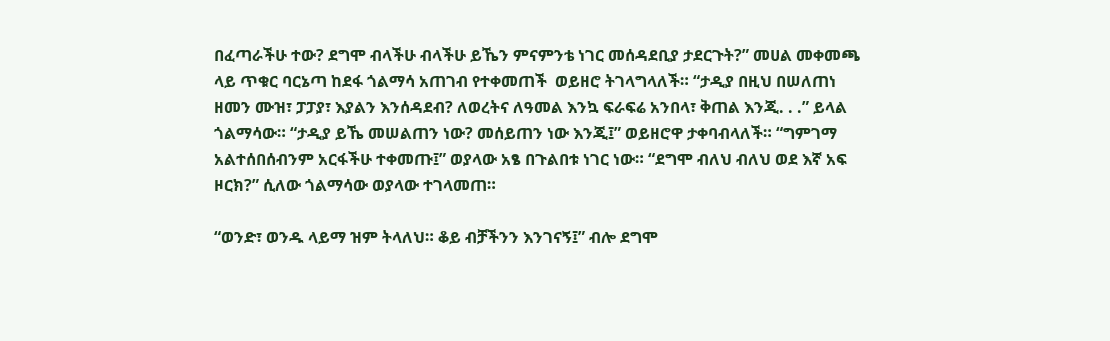በፈጣራችሁ ተው? ደግሞ ብላችሁ ብላችሁ ይኼን ምናምንቴ ነገር መሰዳደቢያ ታደርጉት?” መሀል መቀመጫ ላይ ጥቁር ባርኔጣ ከደፋ ጎልማሳ አጠገብ የተቀመጠች  ወይዘሮ ትገላግላለች። “ታዲያ በዚህ በሠለጠነ ዘመን ሙዝ፣ ፓፓያ፣ እያልን እንሰዳደብ? ለወረትና ለዓመል እንኳ ፍራፍሬ አንበላ፣ ቅጠል እንጂ. . .” ይላል ጎልማሳው። “ታዲያ ይኼ መሠልጠን ነው? መሰይጠን ነው እንጂ፤” ወይዘሮዋ ታቀባብላለች። “ግምገማ አልተሰበሰብንም አርፋችሁ ተቀመጡ፤” ወያላው አፄ በጉልበቱ ነገር ነው። “ደግሞ ብለህ ብለህ ወደ እኛ አፍ ዞርክ?” ሲለው ጎልማሳው ወያላው ተገላመጠ።

“ወንድ፣ ወንዱ ላይማ ዝም ትላለህ። ቆይ ብቻችንን እንገናኝ፤” ብሎ ደግሞ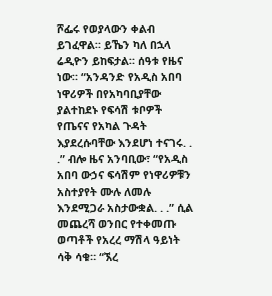ሾፌሩ የወያላውን ቀልብ ይገፈዋል። ይኼን ካለ በኋላ ሬዲዮን ይከፍታል። ሰዓቱ የዜና ነው። “አንዳንድ የአዲስ አበባ ነዋሪዎች በየአካባቢያቸው ያልተከደኑ የፍሳሽ ቱቦዎች የጤናና የአካል ጉዳት እያደረሱባቸው እንደሆነ ተናገሩ. . .” ብሎ ዜና አንባቢው፣ “የአዲስ አበባ ውኃና ፍሳሽም የነዋሪዎቹን አስተያየት ሙሉ ለመሉ እንደሚጋራ አስታውቋል. . .” ሲል መጨረሻ ወንበር የተቀመጡ ወጣቶች የአረረ ማሽላ ዓይነት ሳቅ ሳቁ። “ኧረ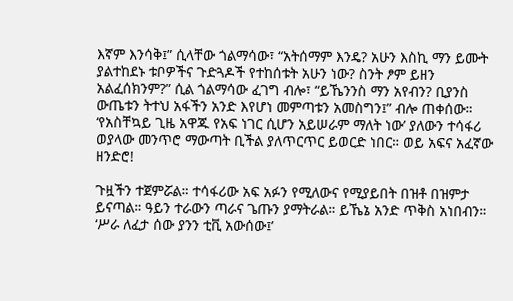እኛም እንሳቅ፤” ሲላቸው ጎልማሳው፣ “አትሰማም እንዴ? አሁን እስኪ ማን ይሙት ያልተከደኑ ቱቦዎችና ጉድጓዶች የተከሰቱት አሁን ነው? ስንት ፆም ይዘን አልፈሰክንም?” ሲል ጎልማሳው ፈገግ ብሎ፣ “ይኼንንስ ማን አየብን? ቢያንስ ውጤቱን ትተህ አፋችን አንድ እየሆነ መምጣቱን አመስግን፤” ብሎ ጠቀሰው። ‘የአስቸኳይ ጊዜ አዋጁ የአፍ ነገር ሲሆን አይሠራም ማለት ነው’ ያለውን ተሳፋሪ ወያላው መንጥሮ ማውጣት ቢችል ያለጥርጥር ይወርድ ነበር። ወይ አፍና አፈኛው ዘንድሮ!

ጉዟችን ተጀምሯል። ተሳፋሪው አፍ አፉን የሚለውና የሚያይበት በዝቶ በዝምታ ይናጣል። ዓይን ተራውን ጣራና ጌጡን ያማትራል። ይኼኔ አንድ ጥቅስ አነበብን። ‘ሥራ ለፈታ ሰው ያንን ቲቪ አውሰው፤’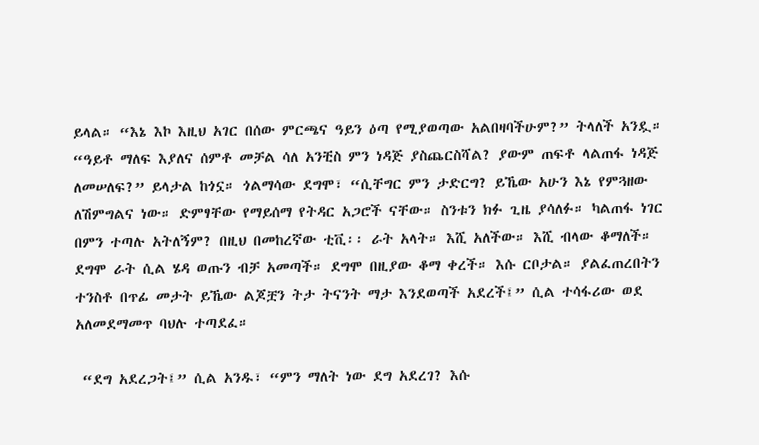ይላል። “እኔ እኮ እዚህ አገር በሰው ምርጫና ዓይን ዕጣ የሚያወጣው አልበዛባችሁም?” ትላለች አንዷ። “ዓይቶ ማለፍ እያለና ሰምቶ መቻል ሳለ አንቺስ ምን ነዳጅ ያስጨርስሻል? ያውም ጠፍቶ ላልጠፋ ነዳጅ ለመሠለፍ?” ይላታል ከጎኗ። ጎልማሳው ደግሞ፣ “ሲቸግር ምን ታድርግ? ይኼው አሁን እኔ የምጓዘው ለሽምግልና ነው። ድምፃቸው የማይሰማ የትዳር አጋሮች ናቸው። ስንቱን ክፉ ጊዜ ያሳለፉ። ካልጠፋ ነገር በምን ተጣሉ አትለኝም? በዚህ በመከረኛው ቲቪ፡፡ ራት አላት። እሺ አለችው። እሺ ብላው ቆማለች። ደግሞ ራት ሲል ሄዳ ወጡን ብቻ አመጣች። ደግሞ በዚያው ቆማ ቀረች። እሱ ርቦታል። ያልፈጠረበትን ተንስቶ በጥፊ መታት ይኼው ልጆቿን ትታ ትናንት ማታ እንደወጣች አደረች፤” ሲል ተሳፋሪው ወደ አለመደማመጥ ባህሉ ተጣደፈ።

 “ደግ አደረጋት፤” ሲል አንዱ፣ “ምን ማለት ነው ደግ አደረገ? እሱ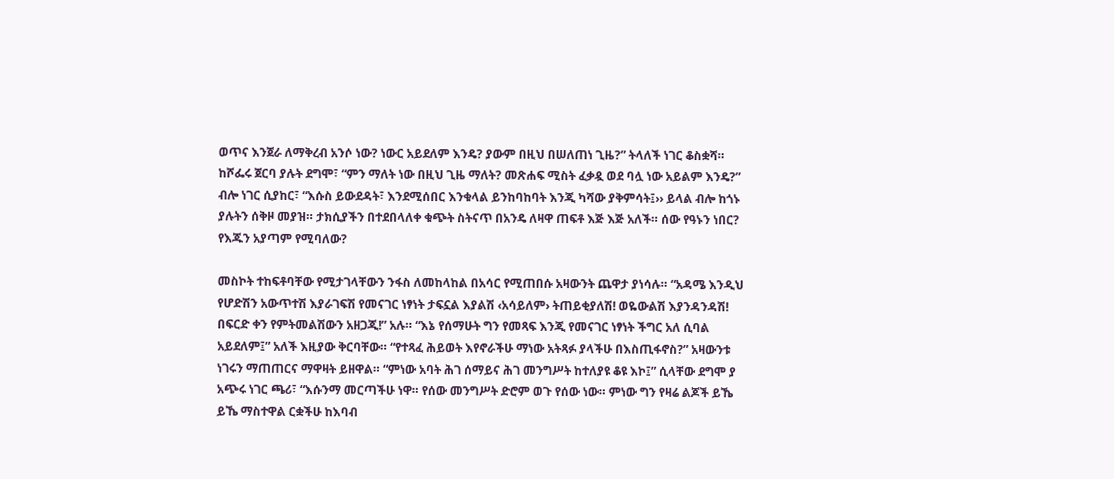ወጥና እንጀራ ለማቅረብ አንሶ ነው? ነውር አይደለም እንዴ? ያውም በዚህ በሠለጠነ ጊዜ?” ትላለች ነገር ቆስቋሻ። ከሾፌሩ ጀርባ ያሉት ደግሞ፣ “ምን ማለት ነው በዚህ ጊዜ ማለት? መጽሐፍ ሚስት ፈቃዷ ወደ ባሏ ነው አይልም እንዴ?” ብሎ ነገር ሲያከር፣ “እሱስ ይውደዳት፣ እንደሚሰበር እንቁላል ይንከባከባት እንጂ ካሻው ያቅምሳት፤›› ይላል ብሎ ከጎኑ ያሉትን ሰቅዞ መያዝ። ታክሲያችን በተደበላለቀ ቁጭት ስትናጥ በአንዴ ለዛዋ ጠፍቶ እጅ እጅ አለች። ሰው የዓኑን ነበር? የእጁን አያጣም የሚባለው?

መስኮት ተከፍቶባቸው የሚታገላቸውን ንፋስ ለመከላከል በአሳር የሚጠበሱ አዛውንት ጨዋታ ያነሳሉ። “አዳሜ እንዲህ የሆድሽን አውጥተሽ እያራገፍሽ የመናገር ነፃነት ታፍኗል እያልሽ ‹አሳይለም› ትጠይቂያለሽ! ወዬውልሽ እያንዳንዳሽ! በፍርድ ቀን የምትመልሽውን አዘጋጂ!” አሉ። “እኔ የሰማሁት ግን የመጻፍ እንጂ የመናገር ነፃነት ችግር አለ ሲባል አይደለም፤” አለች እዚያው ቅርባቸው። “የተጻፈ ሕይወት እየኖራችሁ ማነው አትጻፉ ያላችሁ በእስጢፋኖስ?” አዛውንቱ  ነገሩን ማጠጠርና ማዋዛት ይዘዋል። “ምነው አባት ሕገ ሰማይና ሕገ መንግሥት ከተለያዩ ቆዩ እኮ፤” ሲላቸው ደግሞ ያ አጭሩ ነገር ጫሪ፣ “እሱንማ መርጣችሁ ነዋ። የሰው መንግሥት ድሮም ወጉ የሰው ነው። ምነው ግን የዛሬ ልጆች ይኼ ይኼ ማስተዋል ርቋችሁ ከእባብ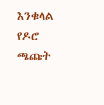እንቁላል የዶሮ ጫጩት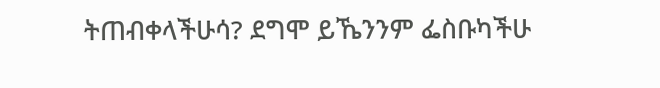ትጠብቀላችሁሳ? ደግሞ ይኼንንም ፌስቡካችሁ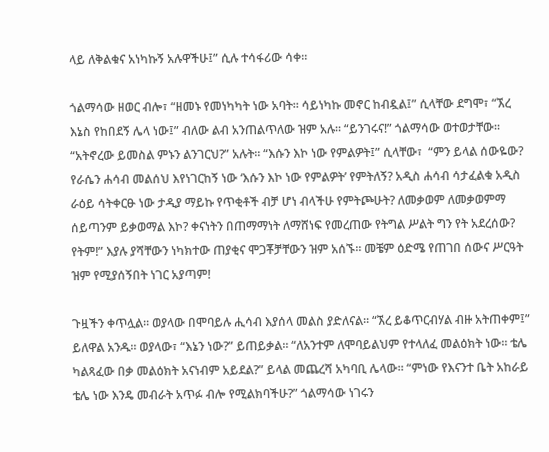ላይ ለቅልቁና አነካኩኝ አሉዋችሁ፤” ሲሉ ተሳፋሪው ሳቀ።

ጎልማሳው ዘወር ብሎ፣ “ዘመኑ የመነካካት ነው አባት። ሳይነካኩ መኖር ከብዷል፤” ሲላቸው ደግሞ፣ “ኧረ እኔስ የከበደኝ ሌላ ነው፤” ብለው ልብ አንጠልጥለው ዝም አሉ። “ይንገሩና!” ጎልማሳው ወተወታቸው። “አትኖረው ይመስል ምኑን ልንገርህ?” አሉት። “እሱን እኮ ነው የምልዎት፤” ሲላቸው፣  “ምን ይላል ሰውዬው? የራሴን ሐሳብ መልሰህ እየነገርከኝ ነው ‘እሱን እኮ ነው የምልዎት’ የምትለኝ? አዲስ ሐሳብ ሳታፈልቁ አዲስ ራዕይ ሳትቀርፁ ነው ታዲያ ማይኩ የጥቂቶች ብቻ ሆነ ብላችሁ የምትጮሁት? ለመቃወም ለመቃወምማ ሰይጣንም ይቃወማል እኮ? ቀናነትን በጠማማነት ለማሸነፍ የመረጠው የትግል ሥልት ግን የት አደረሰው? የትም!” እያሉ ያሻቸውን ነካክተው ጠያቂና ሞጋቾቻቸውን ዝም አሰኙ። መቼም ዕድሜ የጠገበ ሰውና ሥርዓት ዝም የሚያሰኝበት ነገር አያጣም!

ጉዟችን ቀጥሏል። ወያላው በሞባይሉ ሒሳብ እያሰላ መልስ ያድለናል። “ኧረ ይቆጥርብሃል ብዙ አትጠቀም፤” ይለዋል አንዱ። ወያላው፣ “እኔን ነው?” ይጠይቃል። “ለአንተም ለሞባይልህም የተላለፈ መልዕክት ነው። ቴሌ ካልጻፈው በቃ መልዕክት አናነብም አይደል?” ይላል መጨረሻ አካባቢ ሌላው። “ምነው የእናንተ ቤት አከራይ ቴሌ ነው እንዴ መብራት አጥፉ ብሎ የሚልክባችሁ?” ጎልማሳው ነገሩን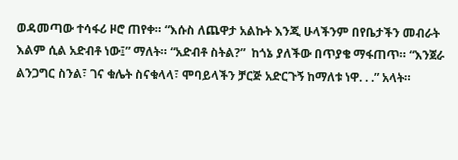ወዳመጣው ተሳፋሪ ዞሮ ጠየቀ። “እሱስ ለጨዋታ አልኩት እንጂ ሁላችንም በየቤታችን መብራት እልም ሲል አድብቶ ነው፤” ማለት። “አድብቶ ስትል?”  ከጎኔ ያለችው በጥያቄ ማፋጠጥ። “እንጀራ ልንጋግር ስንል፣ ገና ቁሌት ስናቁላላ፣ ሞባይላችን ቻርጅ አድርጉኝ ከማለቱ ነዋ. . .” አላት።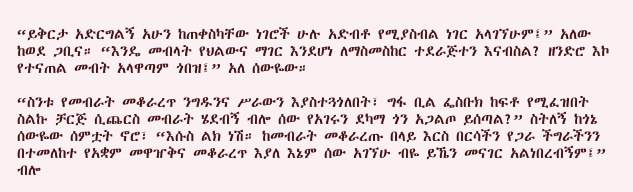“ይቅርታ አድርግልኝ አሁን ከጠቀስካቸው ነገሮች ሁሉ አድብቶ የሚያስብል ነገር አላገኘሁም፤” አለው ከወደ ጋቢና። “እንዴ መብላት የህልውና ማገር እንደሆነ ለማስመስከር ተደራጅተን እናብስል? ዘንድሮ እኮ የተናጠል መብት አላዋጣም ጎበዝ፤” አለ ሰውዬው።

“ስንቱ የመብራት መቆራረጥ ንግዱንና ሥራውን እያስተጓጎለበት፣ ግፋ ቢል ፌስቡክ ከፍቶ የሚፈዝበት ስልኩ ቻርጅ ሲጨርስ መብራት ሄደብኝ ብሎ ሰው የአገሩን ደካማ ጎን አጋልጦ ይሰጣል?” ስትለኝ ከጎኔ ሰውዬው ሰምቷት ኖሮ፣ “እሱስ ልክ ነሽ። ከመብራት መቆራረጡ በላይ እርስ በርሳችን የጋራ ችግራችንን በተመለከተ የአቋም መዋዠቅና መቆራረጥ እያለ እኔም ሰው አገኘሁ ብዬ ይኼን መናገር አልነበረብኝም፤” ብሎ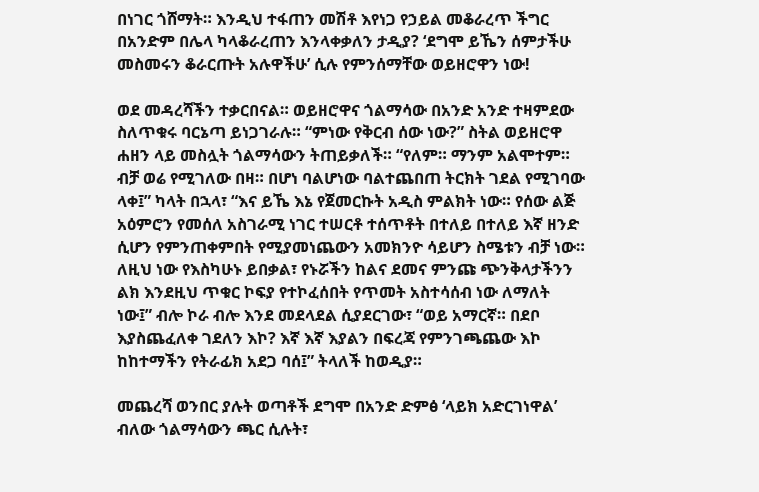በነገር ጎሸማት። እንዲህ ተፋጠን መሽቶ እየነጋ የኃይል መቆራረጥ ችግር በአንድም በሌላ ካላቆራረጠን እንላቀቃለን ታዲያ? ‘ደግሞ ይኼን ሰምታችሁ መስመሩን ቆራርጡት አሉዋችሁ’ ሲሉ የምንሰማቸው ወይዘሮዋን ነው!

ወደ መዳረሻችን ተቃርበናል። ወይዘሮዋና ጎልማሳው በአንድ አንድ ተዛምደው ስለጥቁሩ ባርኔጣ ይነጋገራሉ። “ምነው የቅርብ ሰው ነው?” ስትል ወይዘሮዋ ሐዘን ላይ መስሏት ጎልማሳውን ትጠይቃለች። “የለም። ማንም አልሞተም። ብቻ ወሬ የሚገለው በዛ። በሆነ ባልሆነው ባልተጨበጠ ትርክት ገደል የሚገባው ላቀ፤” ካላት በኋላ፣ “እና ይኼ እኔ የጀመርኩት አዲስ ምልክት ነው። የሰው ልጅ አዕምሮን የመሰለ አስገራሚ ነገር ተሠርቶ ተሰጥቶት በተለይ በተለይ እኛ ዘንድ ሲሆን የምንጠቀምበት የሚያመነጨውን አመክንዮ ሳይሆን ስሜቱን ብቻ ነው። ለዚህ ነው የእስካሁኑ ይበቃል፣ የኑሯችን ከልና ደመና ምንጩ ጭንቅላታችንን ልክ እንደዚህ ጥቁር ኮፍያ የተኮፈሰበት የጥመት አስተሳሰብ ነው ለማለት ነው፤” ብሎ ኮራ ብሎ እንደ መደላደል ሲያደርገው፣ “ወይ አማርኛ። በደቦ እያስጨፈለቀ ገደለን እኮ? እኛ እኛ እያልን በፍረጃ የምንገጫጨው እኮ ከከተማችን የትራፊክ አደጋ ባሰ፤” ትላለች ከወዲያ።

መጨረሻ ወንበር ያሉት ወጣቶች ደግሞ በአንድ ድምፅ ‘ላይክ አድርገነዋል’ ብለው ጎልማሳውን ጫር ሲሉት፣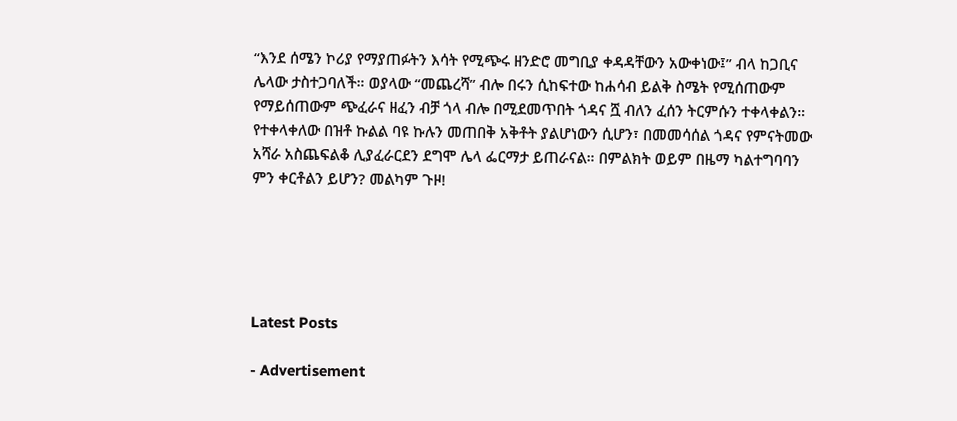“እንደ ሰሜን ኮሪያ የማያጠፉትን እሳት የሚጭሩ ዘንድሮ መግቢያ ቀዳዳቸውን አውቀነው፤” ብላ ከጋቢና ሌላው ታስተጋባለች። ወያላው “መጨረሻ” ብሎ በሩን ሲከፍተው ከሐሳብ ይልቅ ስሜት የሚሰጠውም የማይሰጠውም ጭፈራና ዘፈን ብቻ ጎላ ብሎ በሚደመጥበት ጎዳና ሿ ብለን ፈሰን ትርምሱን ተቀላቀልን። የተቀላቀለው በዝቶ ኩልል ባዩ ኩሉን መጠበቅ አቅቶት ያልሆነውን ሲሆን፣ በመመሳሰል ጎዳና የምናትመው አሻራ አስጨፍልቆ ሊያፈራርደን ደግሞ ሌላ ፌርማታ ይጠራናል። በምልክት ወይም በዜማ ካልተግባባን ምን ቀርቶልን ይሆን? መልካም ጉዞ!





Latest Posts

- Advertisement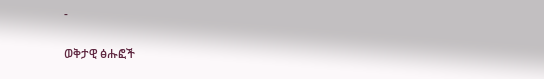-

ወቅታዊ ፅሑፎች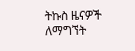ትኩስ ዜናዎች ለማግኘት